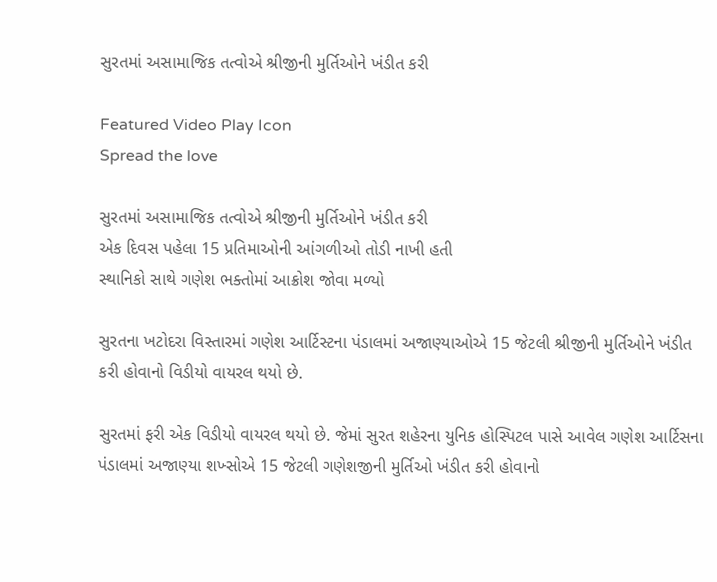સુરતમાં અસામાજિક તત્વોએ શ્રીજીની મુર્તિઓને ખંડીત કરી

Featured Video Play Icon
Spread the love

સુરતમાં અસામાજિક તત્વોએ શ્રીજીની મુર્તિઓને ખંડીત કરી
એક દિવસ પહેલા 15 પ્રતિમાઓની આંગળીઓ તોડી નાખી હતી
સ્થાનિકો સાથે ગણેશ ભક્તોમાં આક્રોશ જોવા મળ્યો

સુરતના ખટોદરા વિસ્તારમાં ગણેશ આર્ટિસ્ટના પંડાલમાં અજાણ્યાઓએ 15 જેટલી શ્રીજીની મુર્તિઓને ખંડીત કરી હોવાનો વિડીયો વાયરલ થયો છે.

સુરતમાં ફરી એક વિડીયો વાયરલ થયો છે. જેમાં સુરત શહેરના યુનિક હોસ્પિટલ પાસે આવેલ ગણેશ આર્ટિસના પંડાલમાં અજાણ્યા શખ્સોએ 15 જેટલી ગણેશજીની મુર્તિઓ ખંડીત કરી હોવાનો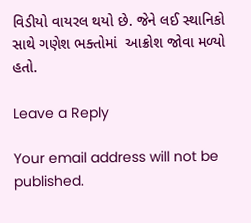વિડીયો વાયરલ થયો છે. જેને લઈ સ્થાનિકો સાથે ગણેશ ભક્તોમાં  આક્રોશ જોવા મળ્યો હતો.

Leave a Reply

Your email address will not be published.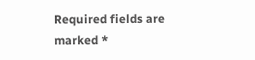Required fields are marked *